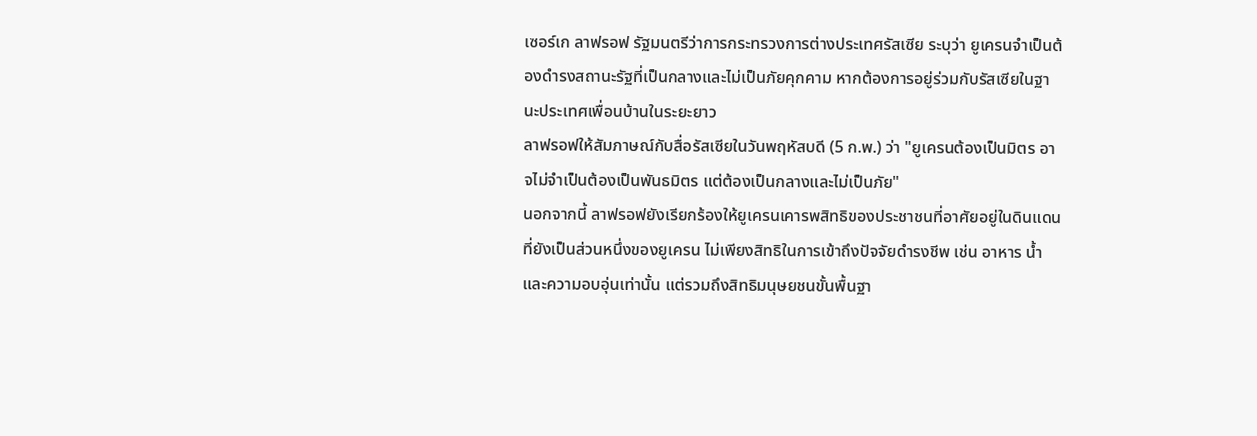เซอร์เก ลาฟรอฟ รัฐมนตรีว่าการกระทรวงการต่างประเทศรัสเซีย ระบุว่า ยูเครนจำเป็นต้องดำรงสถานะรัฐที่เป็นกลางและไม่เป็นภัยคุกคาม หากต้องการอยู่ร่วมกับรัสเซียในฐานะประเทศเพื่อนบ้านในระยะยาว
ลาฟรอฟให้สัมภาษณ์กับสื่อรัสเซียในวันพฤหัสบดี (5 ก.พ.) ว่า "ยูเครนต้องเป็นมิตร อาจไม่จำเป็นต้องเป็นพันธมิตร แต่ต้องเป็นกลางและไม่เป็นภัย"
นอกจากนี้ ลาฟรอฟยังเรียกร้องให้ยูเครนเคารพสิทธิของประชาชนที่อาศัยอยู่ในดินแดนที่ยังเป็นส่วนหนึ่งของยูเครน ไม่เพียงสิทธิในการเข้าถึงปัจจัยดำรงชีพ เช่น อาหาร น้ำ และความอบอุ่นเท่านั้น แต่รวมถึงสิทธิมนุษยชนขั้นพื้นฐา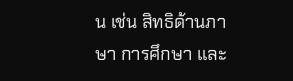น เช่น สิทธิด้านภาษา การศึกษา และ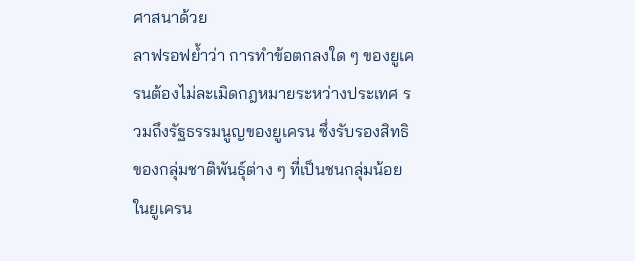ศาสนาด้วย
ลาฟรอฟย้ำว่า การทำข้อตกลงใด ๆ ของยูเครนต้องไม่ละเมิดกฎหมายระหว่างประเทศ รวมถึงรัฐธรรมนูญของยูเครน ซึ่งรับรองสิทธิของกลุ่มชาติพันธุ์ต่าง ๆ ที่เป็นชนกลุ่มน้อยในยูเครน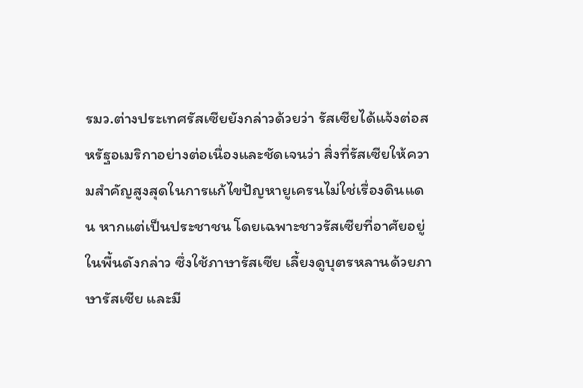รมว.ต่างประเทศรัสเซียยังกล่าวด้วยว่า รัสเซียได้แจ้งต่อสหรัฐอเมริกาอย่างต่อเนื่องและชัดเจนว่า สิ่งที่รัสเซียให้ความสำคัญสูงสุดในการแก้ไขปัญหายูเครนไม่ใช่เรื่องดินแดน หากแต่เป็นประชาชน โดยเฉพาะชาวรัสเซียที่อาศัยอยู่ในพื้นดังกล่าว ซึ่งใช้ภาษารัสเซีย เลี้ยงดูบุตรหลานด้วยภาษารัสเซีย และมี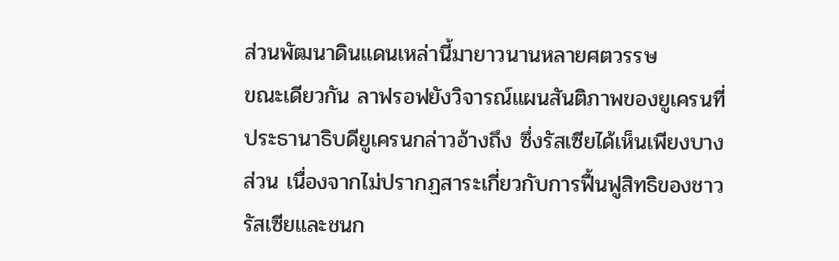ส่วนพัฒนาดินแดนเหล่านี้มายาวนานหลายศตวรรษ
ขณะเดียวกัน ลาฟรอฟยังวิจารณ์แผนสันติภาพของยูเครนที่ประธานาธิบดียูเครนกล่าวอ้างถึง ซึ่งรัสเซียได้เห็นเพียงบางส่วน เนื่องจากไม่ปรากฏสาระเกี่ยวกับการฟื้นฟูสิทธิของชาวรัสเซียและชนก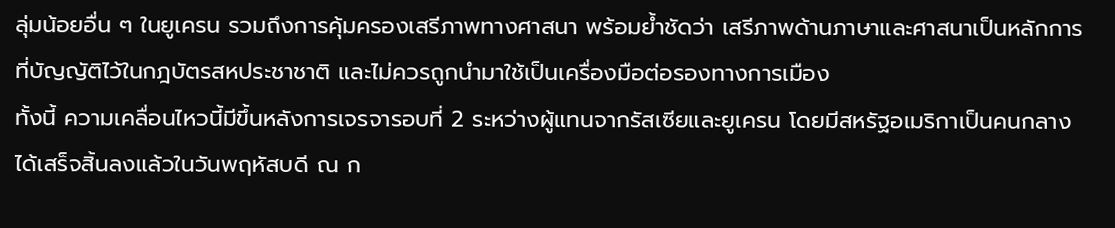ลุ่มน้อยอื่น ๆ ในยูเครน รวมถึงการคุ้มครองเสรีภาพทางศาสนา พร้อมย้ำชัดว่า เสรีภาพด้านภาษาและศาสนาเป็นหลักการที่บัญญัติไว้ในกฎบัตรสหประชาชาติ และไม่ควรถูกนำมาใช้เป็นเครื่องมือต่อรองทางการเมือง
ทั้งนี้ ความเคลื่อนไหวนี้มีขึ้นหลังการเจรจารอบที่ 2 ระหว่างผู้แทนจากรัสเซียและยูเครน โดยมีสหรัฐอเมริกาเป็นคนกลาง ได้เสร็จสิ้นลงแล้วในวันพฤหัสบดี ณ ก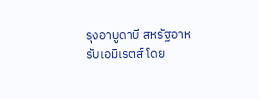รุงอาบูดาบี สหรัฐอาหรับเอมิเรตส์ โดย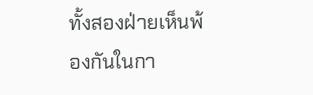ทั้งสองฝ่ายเห็นพ้องกันในกา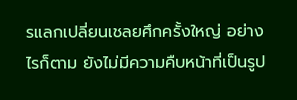รแลกเปลี่ยนเชลยศึกครั้งใหญ่ อย่างไรก็ตาม ยังไม่มีความคืบหน้าที่เป็นรูป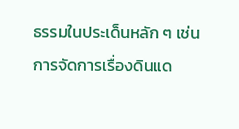ธรรมในประเด็นหลัก ๆ เช่น การจัดการเรื่องดินแด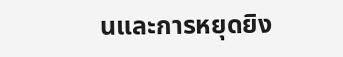นและการหยุดยิง